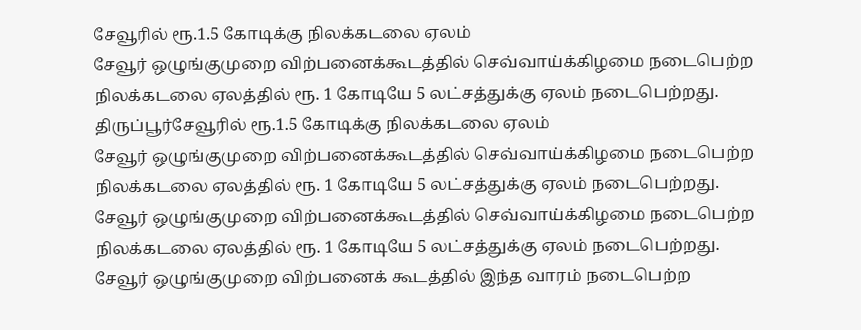சேவூரில் ரூ.1.5 கோடிக்கு நிலக்கடலை ஏலம்
சேவூர் ஒழுங்குமுறை விற்பனைக்கூடத்தில் செவ்வாய்க்கிழமை நடைபெற்ற நிலக்கடலை ஏலத்தில் ரூ. 1 கோடியே 5 லட்சத்துக்கு ஏலம் நடைபெற்றது.
திருப்பூர்சேவூரில் ரூ.1.5 கோடிக்கு நிலக்கடலை ஏலம்
சேவூர் ஒழுங்குமுறை விற்பனைக்கூடத்தில் செவ்வாய்க்கிழமை நடைபெற்ற நிலக்கடலை ஏலத்தில் ரூ. 1 கோடியே 5 லட்சத்துக்கு ஏலம் நடைபெற்றது.
சேவூர் ஒழுங்குமுறை விற்பனைக்கூடத்தில் செவ்வாய்க்கிழமை நடைபெற்ற நிலக்கடலை ஏலத்தில் ரூ. 1 கோடியே 5 லட்சத்துக்கு ஏலம் நடைபெற்றது.
சேவூர் ஒழுங்குமுறை விற்பனைக் கூடத்தில் இந்த வாரம் நடைபெற்ற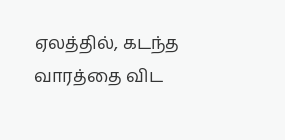ஏலத்தில், கடந்த வாரத்தை விட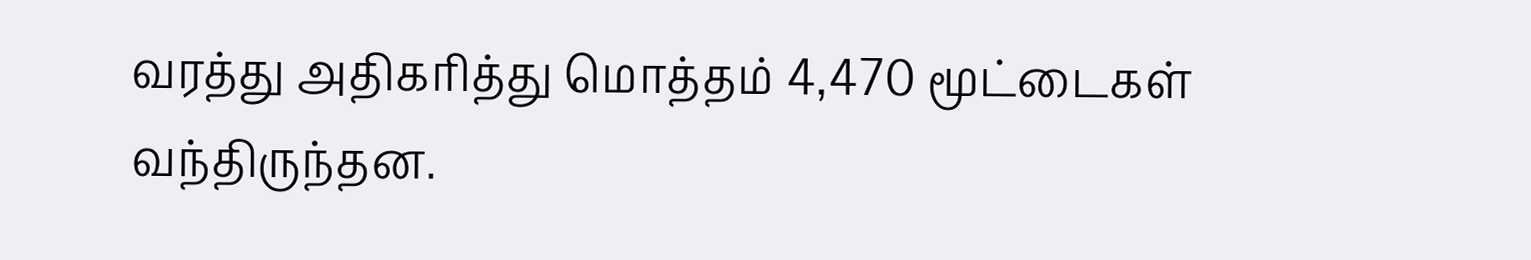வரத்து அதிகரித்து மொத்தம் 4,470 மூட்டைகள் வந்திருந்தன.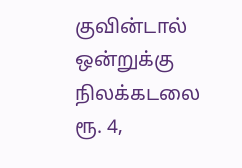குவின்டால் ஒன்றுக்கு நிலக்கடலை ரூ. 4,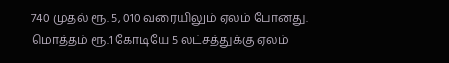740 முதல் ரூ. 5, 010 வரையிலும் ஏலம் போனது. மொத்தம் ரூ.1 கோடியே 5 லட்சத்துக்கு ஏலம்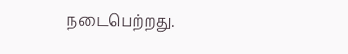நடைபெற்றது.